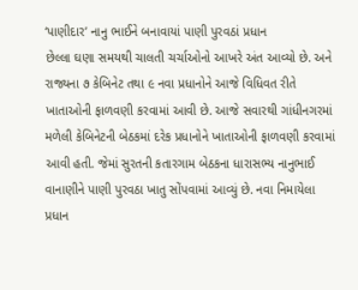‘પાણીદાર’ નાનુ ભાઈને બનાવાયાં પાણી પુરવઠાં પ્રધાન
છેલ્લા ઘણા સમયથી ચાલતી ચર્ચાઓનો આખરે અંત આવ્યો છે. અને રાજ્યના ૭ કેબિનેટ તથા ૯ નવા પ્રધાનોને આજે વિધિવત રીતે ખાતાઓની ફાળવણી કરવામાં આવી છે. આજે સવારથી ગાંધીનગરમાં મળેલી કેબિનેટની બેઠકમાં દરેક પ્રધાનોને ખાતાઓની ફાળવણી કરવામાં આવી હતી. જેમાં સુરતની કતારગામ બેઠકના ધારાસભ્ય નાનુભાઈ વાનાણીને પાણી પુરવઠા ખાતુ સોંપવામાં આવ્યું છે. નવા નિમાયેલા પ્રધાન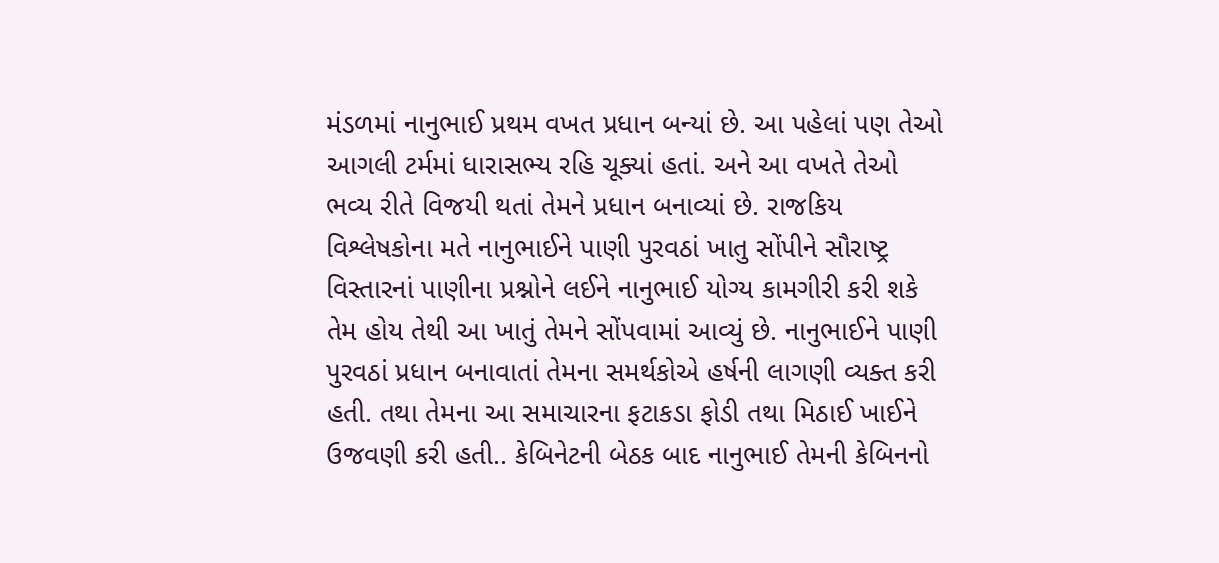મંડળમાં નાનુભાઈ પ્રથમ વખત પ્રધાન બન્યાં છે. આ પહેલાં પણ તેઓ આગલી ટર્મમાં ધારાસભ્ય રહિ ચૂક્યાં હતાં. અને આ વખતે તેઓ ભવ્ય રીતે વિજયી થતાં તેમને પ્રધાન બનાવ્યાં છે. રાજકિય વિશ્લેષકોના મતે નાનુભાઈને પાણી પુરવઠાં ખાતુ સોંપીને સૌરાષ્ટ્ર વિસ્તારનાં પાણીના પ્રશ્નોને લઈને નાનુભાઈ યોગ્ય કામગીરી કરી શકે તેમ હોય તેથી આ ખાતું તેમને સોંપવામાં આવ્યું છે. નાનુભાઈને પાણી પુરવઠાં પ્રધાન બનાવાતાં તેમના સમર્થકોએ હર્ષની લાગણી વ્યક્ત કરી હતી. તથા તેમના આ સમાચારના ફટાકડા ફોડી તથા મિઠાઈ ખાઈને ઉજવણી કરી હતી.. કેબિનેટની બેઠક બાદ નાનુભાઈ તેમની કેબિનનો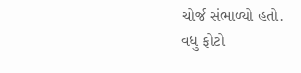ચોર્જ સંભાળ્યો હતો.
વધુ ફોટો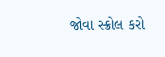જોવા સ્ક્રોલ કરો